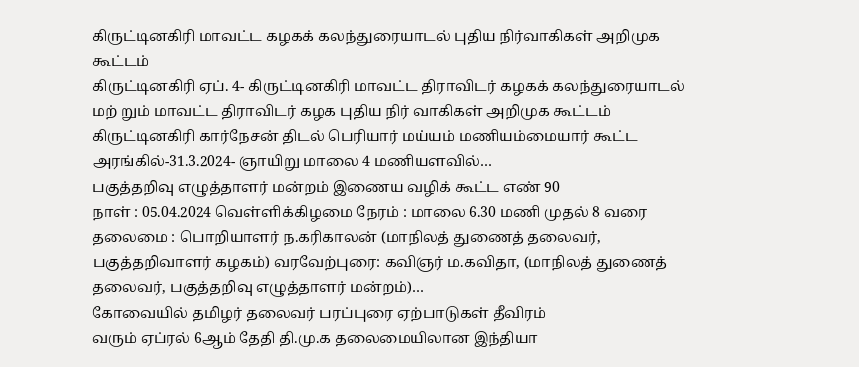கிருட்டினகிரி மாவட்ட கழகக் கலந்துரையாடல் புதிய நிர்வாகிகள் அறிமுக கூட்டம்
கிருட்டினகிரி ஏப். 4- கிருட்டினகிரி மாவட்ட திராவிடர் கழகக் கலந்துரையாடல் மற் றும் மாவட்ட திராவிடர் கழக புதிய நிர் வாகிகள் அறிமுக கூட்டம் கிருட்டினகிரி கார்நேசன் திடல் பெரியார் மய்யம் மணியம்மையார் கூட்ட அரங்கில்-31.3.2024- ஞாயிறு மாலை 4 மணியளவில்…
பகுத்தறிவு எழுத்தாளர் மன்றம் இணைய வழிக் கூட்ட எண் 90
நாள் : 05.04.2024 வெள்ளிக்கிழமை நேரம் : மாலை 6.30 மணி முதல் 8 வரை தலைமை : பொறியாளர் ந.கரிகாலன் (மாநிலத் துணைத் தலைவர், பகுத்தறிவாளர் கழகம்) வரவேற்புரை: கவிஞர் ம.கவிதா, (மாநிலத் துணைத் தலைவர், பகுத்தறிவு எழுத்தாளர் மன்றம்)…
கோவையில் தமிழர் தலைவர் பரப்புரை ஏற்பாடுகள் தீவிரம்
வரும் ஏப்ரல் 6ஆம் தேதி தி.மு.க தலைமையிலான இந்தியா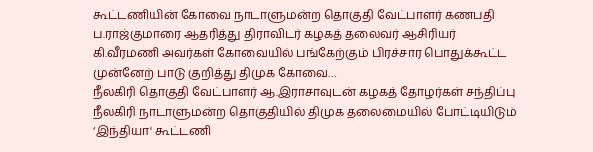கூட்டணியின் கோவை நாடாளுமன்ற தொகுதி வேட்பாளர் கணபதி ப.ராஜ்குமாரை ஆதரித்து திராவிடர் கழகத் தலைவர் ஆசிரியர் கி.வீரமணி அவர்கள் கோவையில் பங்கேற்கும் பிரச்சார பொதுக்கூட்ட முன்னேற் பாடு குறித்து திமுக கோவை…
நீலகிரி தொகுதி வேட்பாளர் ஆ.இராசாவுடன் கழகத் தோழர்கள் சந்திப்பு
நீலகிரி நாடாளுமன்ற தொகுதியில் திமுக தலைமையில் போட்டியிடும் ‘இந்தியா' கூட்டணி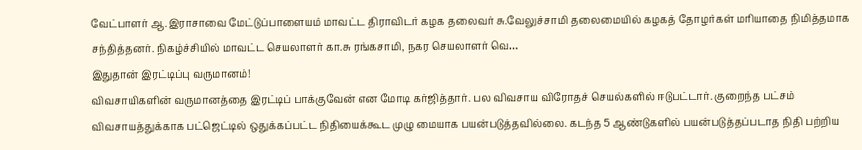வேட்பாளர் ஆ.இராசாவை மேட்டுப்பாளையம் மாவட்ட திராவிடர் கழக தலைவர் சு.வேலுச்சாமி தலைமையில் கழகத் தோழர்கள் மரியாதை நிமித்தமாக சந்தித்தனர். நிகழ்ச்சியில் மாவட்ட செயலாளர் கா.சு ரங்கசாமி, நகர செயலாளர் வெ…
இதுதான் இரட்டிப்பு வருமானம்!
விவசாயிகளின் வருமானத்தை இரட்டிப் பாக்குவேன் என மோடி கர்ஜித்தார். பல விவசாய விரோதச் செயல்களில் ஈடுபட்டார். குறைந்த பட்சம் விவசாயத்துக்காக பட்ஜெட்டில் ஒதுக்கப்பட்ட நிதியைக்கூட முழு மையாக பயன்படுத்தவில்லை. கடந்த 5 ஆண்டுகளில் பயன்படுத்தப்படாத நிதி பற்றிய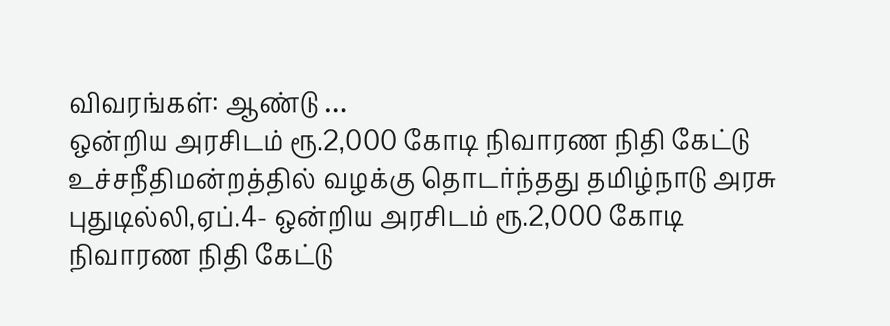விவரங்கள்: ஆண்டு …
ஒன்றிய அரசிடம் ரூ.2,000 கோடி நிவாரண நிதி கேட்டு உச்சநீதிமன்றத்தில் வழக்கு தொடர்ந்தது தமிழ்நாடு அரசு
புதுடில்லி,ஏப்.4- ஒன்றிய அரசிடம் ரூ.2,000 கோடி நிவாரண நிதி கேட்டு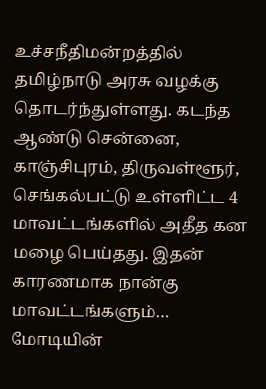உச்சநீதிமன்றத்தில் தமிழ்நாடு அரசு வழக்கு தொடர்ந்துள்ளது. கடந்த ஆண்டு சென்னை, காஞ்சிபுரம், திருவள்ளூர், செங்கல்பட்டு உள்ளிட்ட 4 மாவட்டங்களில் அதீத கன மழை பெய்தது. இதன் காரணமாக நான்கு மாவட்டங்களும்…
மோடியின்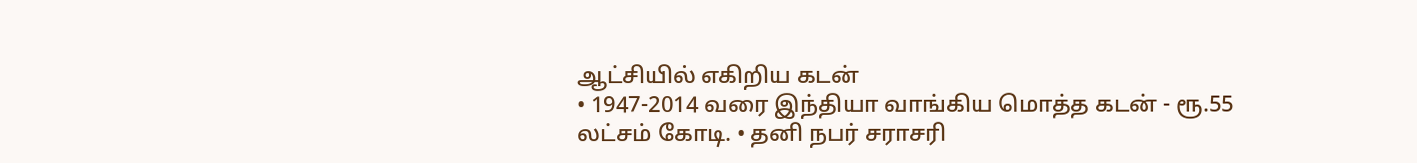ஆட்சியில் எகிறிய கடன்
• 1947-2014 வரை இந்தியா வாங்கிய மொத்த கடன் - ரூ.55 லட்சம் கோடி. • தனி நபர் சராசரி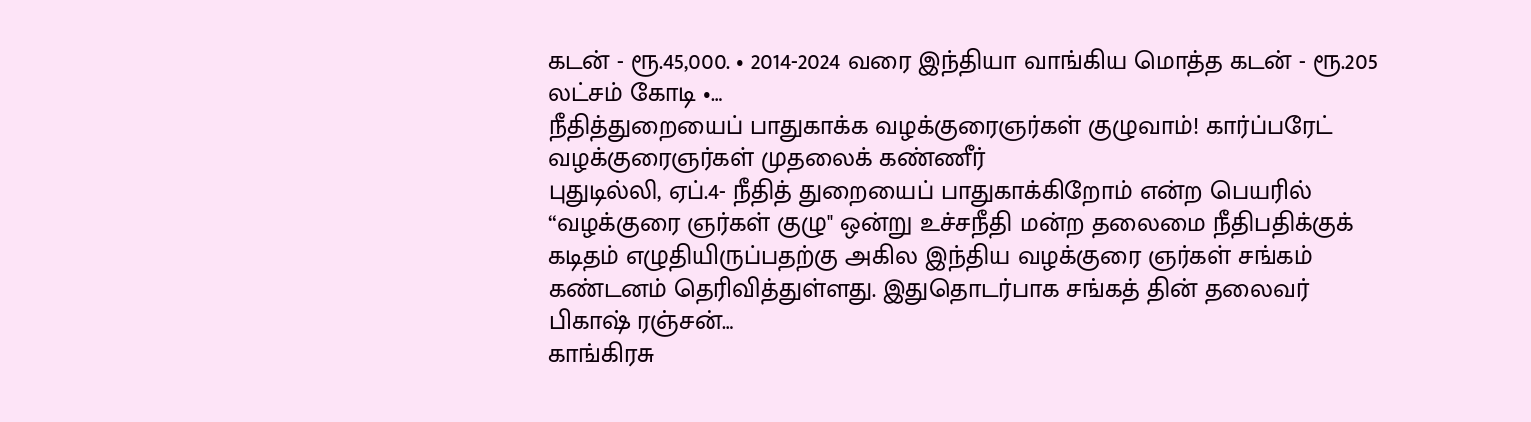கடன் - ரூ.45,000. • 2014-2024 வரை இந்தியா வாங்கிய மொத்த கடன் - ரூ.205 லட்சம் கோடி •…
நீதித்துறையைப் பாதுகாக்க வழக்குரைஞர்கள் குழுவாம்! கார்ப்பரேட் வழக்குரைஞர்கள் முதலைக் கண்ணீர்
புதுடில்லி, ஏப்.4- நீதித் துறையைப் பாதுகாக்கிறோம் என்ற பெயரில் “வழக்குரை ஞர்கள் குழு" ஒன்று உச்சநீதி மன்ற தலைமை நீதிபதிக்குக் கடிதம் எழுதியிருப்பதற்கு அகில இந்திய வழக்குரை ஞர்கள் சங்கம் கண்டனம் தெரிவித்துள்ளது. இதுதொடர்பாக சங்கத் தின் தலைவர் பிகாஷ் ரஞ்சன்…
காங்கிரசு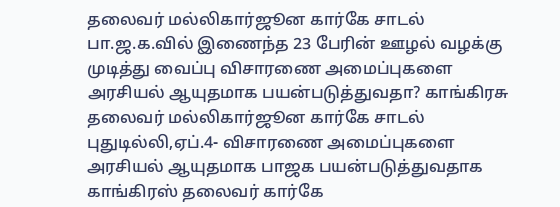தலைவர் மல்லிகார்ஜூன கார்கே சாடல்
பா.ஜ.க.வில் இணைந்த 23 பேரின் ஊழல் வழக்கு முடித்து வைப்பு விசாரணை அமைப்புகளை அரசியல் ஆயுதமாக பயன்படுத்துவதா? காங்கிரசு தலைவர் மல்லிகார்ஜூன கார்கே சாடல் புதுடில்லி,ஏப்.4- விசாரணை அமைப்புகளை அரசியல் ஆயுதமாக பாஜக பயன்படுத்துவதாக காங்கிரஸ் தலைவர் கார்கே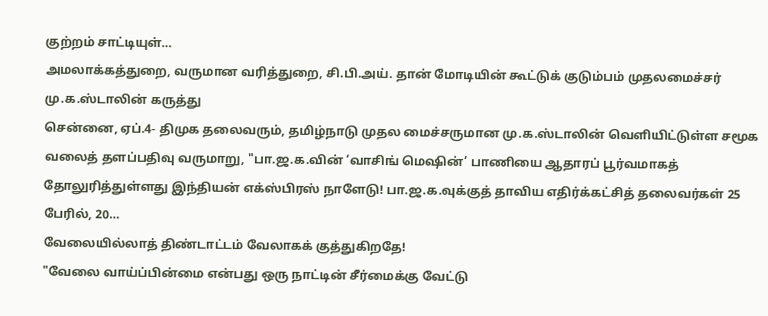குற்றம் சாட்டியுள்…
அமலாக்கத்துறை, வருமான வரித்துறை, சி.பி.அய். தான் மோடியின் கூட்டுக் குடும்பம் முதலமைச்சர் மு.க.ஸ்டாலின் கருத்து
சென்னை, ஏப்.4- திமுக தலைவரும், தமிழ்நாடு முதல மைச்சருமான மு.க.ஸ்டாலின் வெளியிட்டுள்ள சமூக வலைத் தளப்பதிவு வருமாறு, "பா.ஜ.க.வின் ‘வாசிங் மெஷின்’ பாணியை ஆதாரப் பூர்வமாகத் தோலுரித்துள்ளது இந்தியன் எக்ஸ்பிரஸ் நாளேடு! பா.ஜ.க.வுக்குத் தாவிய எதிர்க்கட்சித் தலைவர்கள் 25 பேரில், 20…
வேலையில்லாத் திண்டாட்டம் வேலாகக் குத்துகிறதே!
"வேலை வாய்ப்பின்மை என்பது ஒரு நாட்டின் சீர்மைக்கு வேட்டு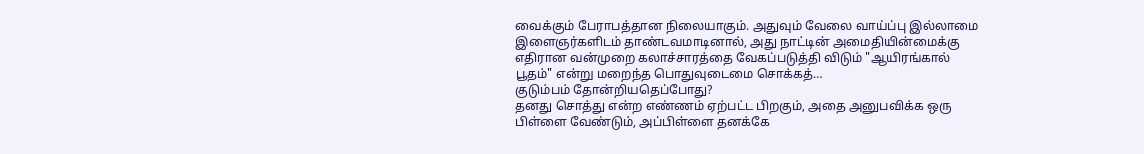வைக்கும் பேராபத்தான நிலையாகும். அதுவும் வேலை வாய்ப்பு இல்லாமை இளைஞர்களிடம் தாண்டவமாடினால், அது நாட்டின் அமைதியின்மைக்கு எதிரான வன்முறை கலாச்சாரத்தை வேகப்படுத்தி விடும் "ஆயிரங்கால் பூதம்" என்று மறைந்த பொதுவுடைமை சொக்கத்…
குடும்பம் தோன்றியதெப்போது?
தனது சொத்து என்ற எண்ணம் ஏற்பட்ட பிறகும், அதை அனுபவிக்க ஒரு பிள்ளை வேண்டும், அப்பிள்ளை தனக்கே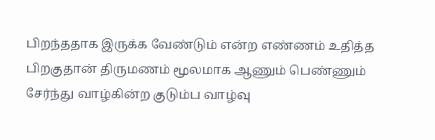பிறந்ததாக இருக்க வேண்டும் என்ற எண்ணம் உதித்த பிறகுதான் திருமணம் மூலமாக ஆணும் பெண்ணும் சேர்ந்து வாழ்கின்ற குடும்ப வாழ்வு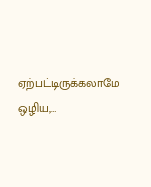ஏற்பட்டிருக்கலாமே ஒழிய,…